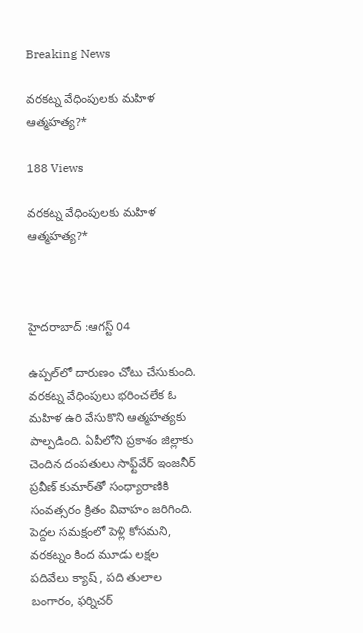Breaking News

వరకట్న వేధింపులకు మహిళ ఆత్మహత్య?*

188 Views

వరకట్న వేధింపులకు మహిళ ఆత్మహత్య?*



హైదరాబాద్ :ఆగస్ట్ 04

ఉప్పల్‌లో దారుణం చోటు చేసుకుంది. వరకట్న వేధింపులు భరించలేక ఓ మహిళ ఉరి వేసుకొని ఆత్మహత్యకు పాల్పడింది. ఏపీలోని ప్రకాశం జిల్లాకు చెందిన దంపతులు సాఫ్ట్‌వేర్ ఇంజనీర్ ప్రవీణ్ కుమార్‌తో సంధ్యారాణికి సంవత్సరం క్రితం వివాహం జరిగింది. పెద్దల సమక్షంలో పెళ్లి కోసమని, వరకట్నం కింద మూడు లక్షల పదివేలు క్యాష్ , పది తులాల బంగారం, ఫర్నిచర్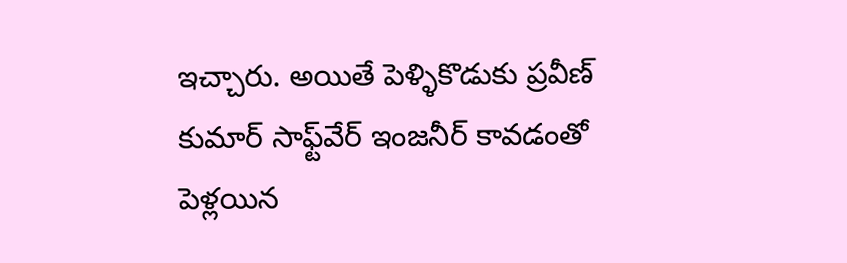ఇచ్చారు. అయితే పెళ్ళికొడుకు ప్రవీణ్ కుమార్ సాఫ్ట్‌వేర్ ఇంజనీర్ కావడంతో పెళ్లయిన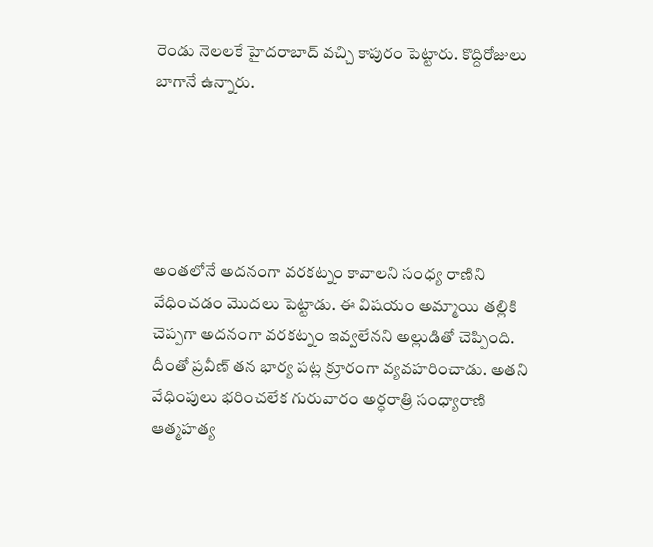రెండు నెలలకే హైదరాబాద్ వచ్చి కాపురం పెట్టారు. కొద్దిరోజులు బాగానే ఉన్నారు.





అంతలోనే అదనంగా వరకట్నం కావాలని సంధ్య రాణిని వేధించడం మొదలు పెట్టాడు. ఈ విషయం అమ్మాయి తల్లికి చెప్పగా అదనంగా వరకట్నం ఇవ్వలేనని అల్లుడితో చెప్పింది. దీంతో ప్రవీణ్ తన భార్య పట్ల క్రూరంగా వ్యవహరించాడు. అతని వేధింపులు భరించలేక గురువారం అర్ధరాత్రి సంధ్యారాణి ఆత్మహత్య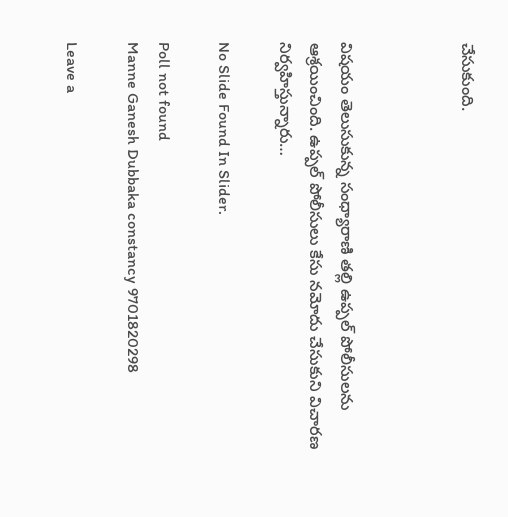చేసుకుంది.



విషయం తెలుసుకున్న సంధ్యారాణి తల్లి ఉప్పల్ పోలీసులను ఆశ్రయించింది. ఉప్పల్ పోలీసులు కేసు నమోదు చేసుకుని విచారణ నిర్వహిస్తున్నారు…

No Slide Found In Slider.

Poll not found
Manne Ganesh Dubbaka constancy 9701820298

Leave a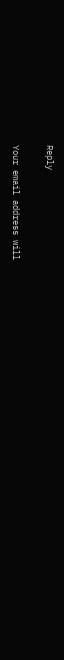Reply

Your email address will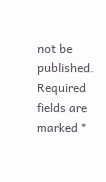not be published. Required fields are marked *